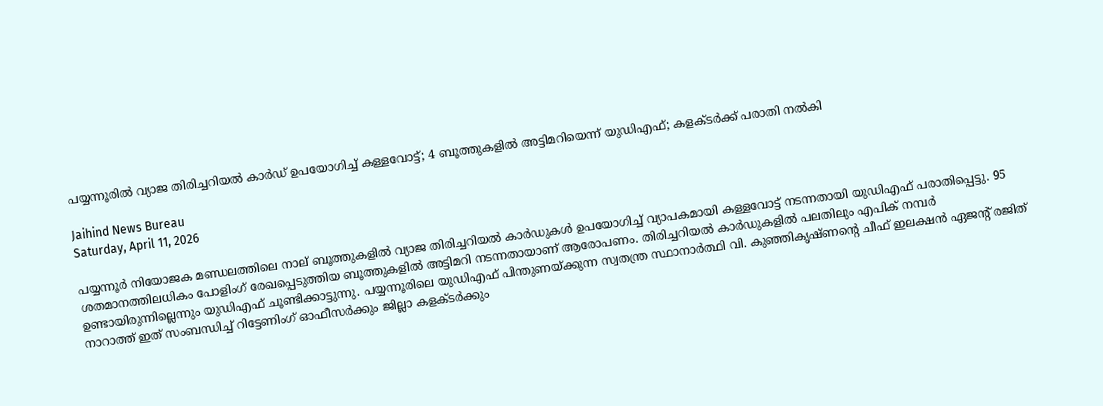പയ്യന്നൂരില്‍ വ്യാജ തിരിച്ചറിയല്‍ കാര്‍ഡ് ഉപയോഗിച്ച് കള്ളവോട്ട്; 4 ബൂത്തുകളില്‍ അട്ടിമറിയെന്ന് യുഡിഎഫ്; കളക്ടര്‍ക്ക് പരാതി നല്‍കി

Jaihind News Bureau
Saturday, April 11, 2026

പയ്യന്നൂര്‍ നിയോജക മണ്ഡലത്തിലെ നാല് ബൂത്തുകളില്‍ വ്യാജ തിരിച്ചറിയല്‍ കാര്‍ഡുകള്‍ ഉപയോഗിച്ച് വ്യാപകമായി കള്ളവോട്ട് നടന്നതായി യുഡിഎഫ് പരാതിപ്പെട്ടു. 95 ശതമാനത്തിലധികം പോളിംഗ് രേഖപ്പെടുത്തിയ ബൂത്തുകളില്‍ അട്ടിമറി നടന്നതായാണ് ആരോപണം. തിരിച്ചറിയല്‍ കാര്‍ഡുകളില്‍ പലതിലും എപിക് നമ്പര്‍ ഉണ്ടായിരുന്നില്ലെന്നും യുഡിഎഫ് ചൂണ്ടിക്കാട്ടുന്നു. പയ്യന്നൂരിലെ യുഡിഎഫ് പിന്തുണയ്ക്കുന്ന സ്വതന്ത്ര സ്ഥാനാര്‍ത്ഥി വി. കുഞ്ഞികൃഷ്ണന്റെ ചീഫ് ഇലക്ഷന്‍ ഏജന്റ് രജിത് നാറാത്ത് ഇത് സംബന്ധിച്ച് റിട്ടേണിംഗ് ഓഫീസര്‍ക്കും ജില്ലാ കളക്ടര്‍ക്കും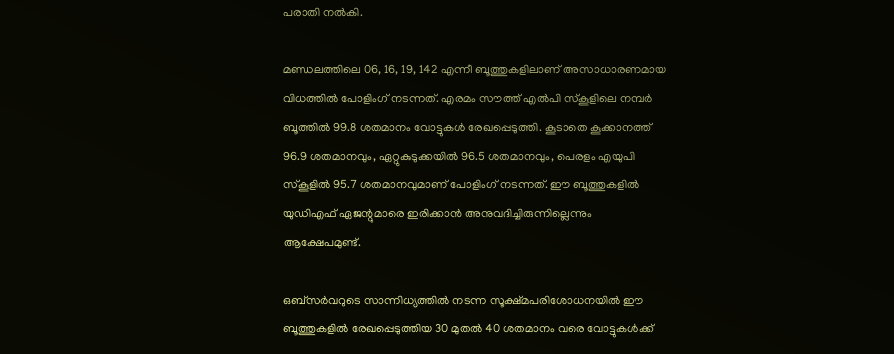പരാതി നല്‍കി.

മണ്ഡലത്തിലെ 06, 16, 19, 142 എന്നീ ബൂത്തുകളിലാണ് അസാധാരണമായ വിധത്തില്‍ പോളിംഗ് നടന്നത്. എരമം സൗത്ത് എല്‍പി സ്‌കൂളിലെ നമ്പര്‍ ബൂത്തില്‍ 99.8 ശതമാനം വോട്ടുകള്‍ രേഖപ്പെടുത്തി. കൂടാതെ കൂക്കാനത്ത് 96.9 ശതമാനവും, ഏറ്റുകുടുക്കയില്‍ 96.5 ശതമാനവും, പെരളം എയുപി സ്‌കൂളില്‍ 95.7 ശതമാനവുമാണ് പോളിംഗ് നടന്നത്. ഈ ബൂത്തുകളില്‍ യുഡിഎഫ് ഏജന്റുമാരെ ഇരിക്കാന്‍ അനുവദിച്ചിരുന്നില്ലെന്നും ആക്ഷേപമുണ്ട്.

ഒബ്‌സര്‍വറുടെ സാന്നിധ്യത്തില്‍ നടന്ന സൂക്ഷ്മപരിശോധനയില്‍ ഈ ബൂത്തുകളില്‍ രേഖപ്പെടുത്തിയ 30 മുതല്‍ 40 ശതമാനം വരെ വോട്ടുകള്‍ക്ക്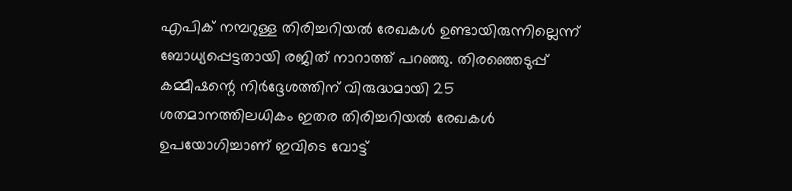എപിക് നമ്പറുള്ള തിരിച്ചറിയല്‍ രേഖകള്‍ ഉണ്ടായിരുന്നില്ലെന്ന് ബോധ്യപ്പെട്ടതായി രജിത് നാറാത്ത് പറഞ്ഞു. തിരഞ്ഞെടുപ്പ് കമ്മീഷന്റെ നിര്‍ദ്ദേശത്തിന് വിരുദ്ധമായി 25 ശതമാനത്തിലധികം ഇതര തിരിച്ചറിയല്‍ രേഖകള്‍ ഉപയോഗിച്ചാണ് ഇവിടെ വോട്ട്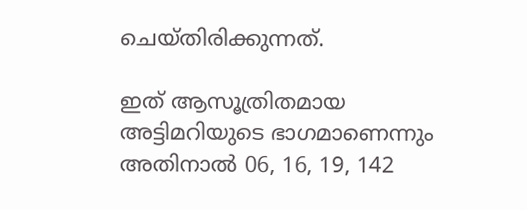ചെയ്തിരിക്കുന്നത്.

ഇത് ആസൂത്രിതമായ അട്ടിമറിയുടെ ഭാഗമാണെന്നും അതിനാല്‍ 06, 16, 19, 142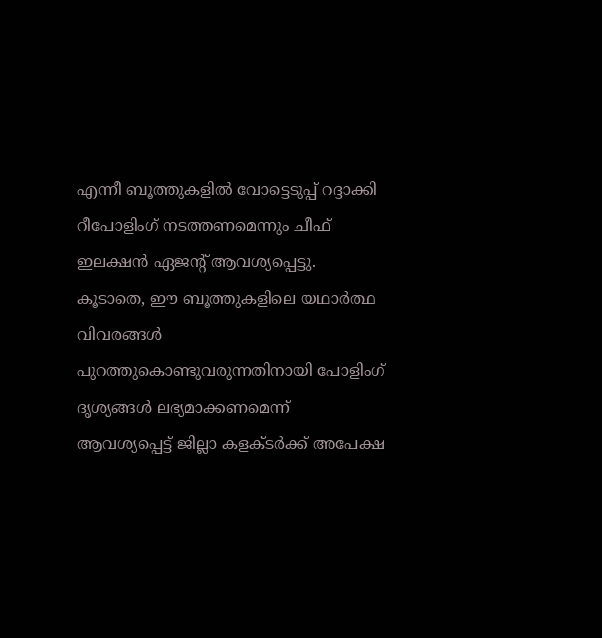എന്നീ ബൂത്തുകളില്‍ വോട്ടെടുപ്പ് റദ്ദാക്കി റീപോളിംഗ് നടത്തണമെന്നും ചീഫ് ഇലക്ഷന്‍ ഏജന്റ് ആവശ്യപ്പെട്ടു. കൂടാതെ, ഈ ബൂത്തുകളിലെ യഥാര്‍ത്ഥ വിവരങ്ങള്‍ പുറത്തുകൊണ്ടുവരുന്നതിനായി പോളിംഗ് ദൃശ്യങ്ങള്‍ ലഭ്യമാക്കണമെന്ന് ആവശ്യപ്പെട്ട് ജില്ലാ കളക്ടര്‍ക്ക് അപേക്ഷ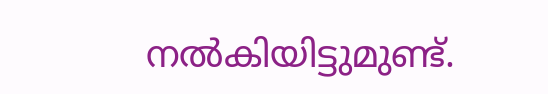നല്‍കിയിട്ടുമുണ്ട്.